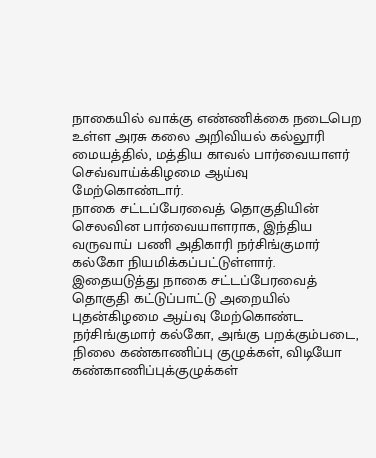நாகையில் வாக்கு எண்ணிக்கை நடைபெற உள்ள அரசு கலை அறிவியல் கல்லூரி மையத்தில், மத்திய காவல் பார்வையாளர் செவ்வாய்க்கிழமை ஆய்வு மேற்கொண்டார்.
நாகை சட்டப்பேரவைத் தொகுதியின் செலவின பார்வையாளராக, இந்திய வருவாய் பணி அதிகாரி நர்சிங்குமார் கல்கோ நியமிக்கப்பட்டுள்ளார். இதையடுத்து நாகை சட்டப்பேரவைத் தொகுதி கட்டுப்பாட்டு அறையில் புதன்கிழமை ஆய்வு மேற்கொண்ட நர்சிங்குமார் கல்கோ, அங்கு பறக்கும்படை, நிலை கண்காணிப்பு குழுக்கள், விடியோ கண்காணிப்புக்குழுக்கள்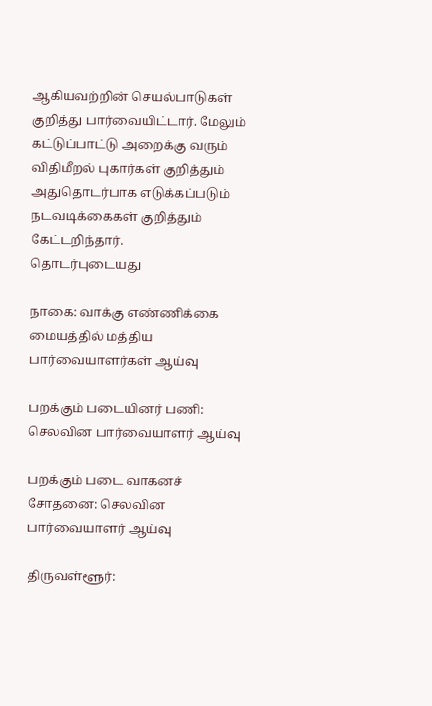ஆகியவற்றின் செயல்பாடுகள் குறித்து பார்வையிட்டார். மேலும் கட்டுப்பாட்டு அறைக்கு வரும் விதிமீறல் புகார்கள் குறித்தும் அதுதொடர்பாக எடுக்கப்படும் நடவடிக்கைகள் குறித்தும் கேட்டறிந்தார்.
தொடர்புடையது

நாகை: வாக்கு எண்ணிக்கை மையத்தில் மத்திய பார்வையாளர்கள் ஆய்வு

பறக்கும் படையினர் பணி: செலவின பார்வையாளர் ஆய்வு

பறக்கும் படை வாகனச் சோதனை: செலவின பார்வையாளர் ஆய்வு

திருவள்ளூர்: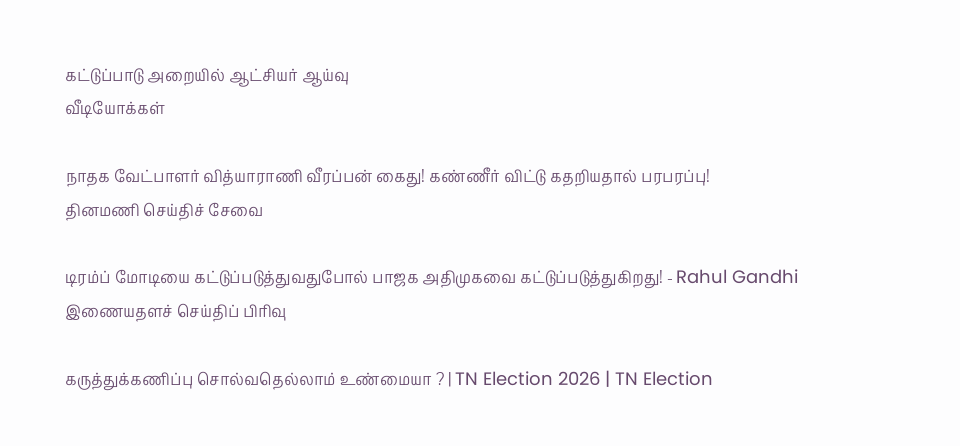கட்டுப்பாடு அறையில் ஆட்சியர் ஆய்வு
வீடியோக்கள்

நாதக வேட்பாளர் வித்யாராணி வீரப்பன் கைது! கண்ணீர் விட்டு கதறியதால் பரபரப்பு!
தினமணி செய்திச் சேவை

டிரம்ப் மோடியை கட்டுப்படுத்துவதுபோல் பாஜக அதிமுகவை கட்டுப்படுத்துகிறது! - Rahul Gandhi
இணையதளச் செய்திப் பிரிவு

கருத்துக்கணிப்பு சொல்வதெல்லாம் உண்மையா ? | TN Election 2026 | TN Election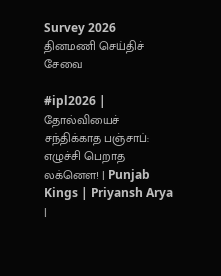Survey 2026
தினமணி செய்திச் சேவை

#ipl2026 | தோல்வியைச் சந்திக்காத பஞ்சாப்: எழுச்சி பெறாத லக்னௌ! | Punjab Kings | Priyansh Arya |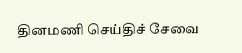தினமணி செய்திச் சேவை